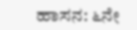ಹಾಸನ: ೬ನೇ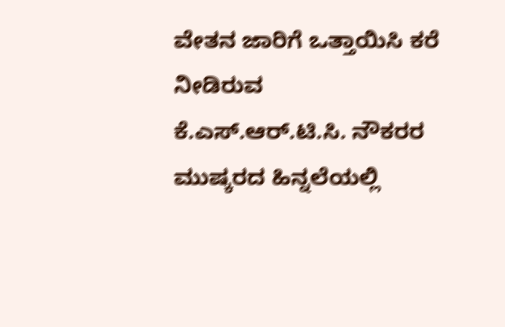ವೇತನ ಜಾರಿಗೆ ಒತ್ತಾಯಿಸಿ ಕರೆ ನೀಡಿರುವ ಕೆ.ಎಸ್.ಆರ್.ಟಿ.ಸಿ. ನೌಕರರ ಮುಷ್ಕರದ ಹಿನ್ನಲೆಯಲ್ಲಿ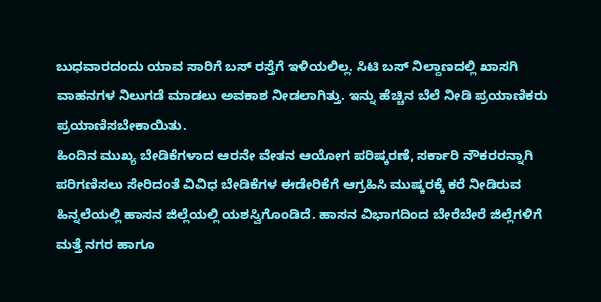ಬುಧವಾರದಂದು ಯಾವ ಸಾರಿಗೆ ಬಸ್ ರಸ್ತೆಗೆ ಇಳಿಯಲಿಲ್ಲ. ಸಿಟಿ ಬಸ್ ನಿಲ್ದಾಣದಲ್ಲಿ ಖಾಸಗಿ ವಾಹನಗಳ ನಿಲುಗಡೆ ಮಾಡಲು ಅವಕಾಶ ನೀಡಲಾಗಿತ್ತು. ಇನ್ನು ಹೆಚ್ಚಿನ ಬೆಲೆ ನೀಡಿ ಪ್ರಯಾಣಿಕರು ಪ್ರಯಾಣಿಸಬೇಕಾಯಿತು.
ಹಿಂದಿನ ಮುಖ್ಯ ಬೇಡಿಕೆಗಳಾದ ಆರನೇ ವೇತನ ಆಯೋಗ ಪರಿಷ್ಕರಣೆ, ಸರ್ಕಾರಿ ನೌಕರರನ್ನಾಗಿ ಪರಿಗಣಿಸಲು ಸೇರಿದಂತೆ ವಿವಿಧ ಬೇಡಿಕೆಗಳ ಈಡೇರಿಕೆಗೆ ಆಗ್ರಹಿಸಿ ಮುಷ್ಕರಕ್ಕೆ ಕರೆ ನೀಡಿರುವ ಹಿನ್ನಲೆಯಲ್ಲಿ ಹಾಸನ ಜಿಲ್ಲೆಯಲ್ಲಿ ಯಶಸ್ವಿಗೊಂಡಿದೆ. ಹಾಸನ ವಿಭಾಗದಿಂದ ಬೇರೆಬೇರೆ ಜಿಲ್ಲೆಗಳಿಗೆ ಮತ್ತೆ ನಗರ ಹಾಗೂ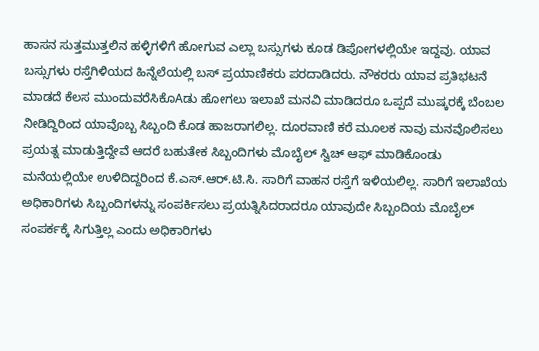ಹಾಸನ ಸುತ್ತಮುತ್ತಲಿನ ಹಳ್ಳಿಗಳಿಗೆ ಹೋಗುವ ಎಲ್ಲಾ ಬಸ್ಸುಗಳು ಕೂಡ ಡಿಪೋಗಳಲ್ಲಿಯೇ ಇದ್ದವು. ಯಾವ ಬಸ್ಸುಗಳು ರಸ್ತೆಗಿಳಿಯದ ಹಿನ್ನೆಲೆಯಲ್ಲಿ ಬಸ್ ಪ್ರಯಾಣಿಕರು ಪರದಾಡಿದರು. ನೌಕರರು ಯಾವ ಪ್ರತಿಭಟನೆ ಮಾಡದೆ ಕೆಲಸ ಮುಂದುವರೆಸಿಕೊAಡು ಹೋಗಲು ಇಲಾಖೆ ಮನವಿ ಮಾಡಿದರೂ ಒಪ್ಪದೆ ಮುಷ್ಕರಕ್ಕೆ ಬೆಂಬಲ ನೀಡಿದ್ದಿರಿಂದ ಯಾವೊಬ್ಬ ಸಿಬ್ಬಂದಿ ಕೊಡ ಹಾಜರಾಗಲಿಲ್ಲ. ದೂರವಾಣಿ ಕರೆ ಮೂಲಕ ನಾವು ಮನವೊಲಿಸಲು ಪ್ರಯತ್ನ ಮಾಡುತ್ತಿದ್ದೇವೆ ಆದರೆ ಬಹುತೇಕ ಸಿಬ್ಬಂದಿಗಳು ಮೊಬೈಲ್ ಸ್ವಿಚ್ ಆಫ್ ಮಾಡಿಕೊಂಡು ಮನೆಯಲ್ಲಿಯೇ ಉಳಿದಿದ್ದರಿಂದ ಕೆ.ಎಸ್.ಆರ್.ಟಿ.ಸಿ. ಸಾರಿಗೆ ವಾಹನ ರಸ್ತೆಗೆ ಇಳಿಯಲಿಲ್ಲ. ಸಾರಿಗೆ ಇಲಾಖೆಯ ಅಧಿಕಾರಿಗಳು ಸಿಬ್ಬಂದಿಗಳನ್ನು ಸಂಪರ್ಕಿಸಲು ಪ್ರಯತ್ನಿಸಿದರಾದರೂ ಯಾವುದೇ ಸಿಬ್ಬಂದಿಯ ಮೊಬೈಲ್ ಸಂಪರ್ಕಕ್ಕೆ ಸಿಗುತ್ತಿಲ್ಲ ಎಂದು ಅಧಿಕಾರಿಗಳು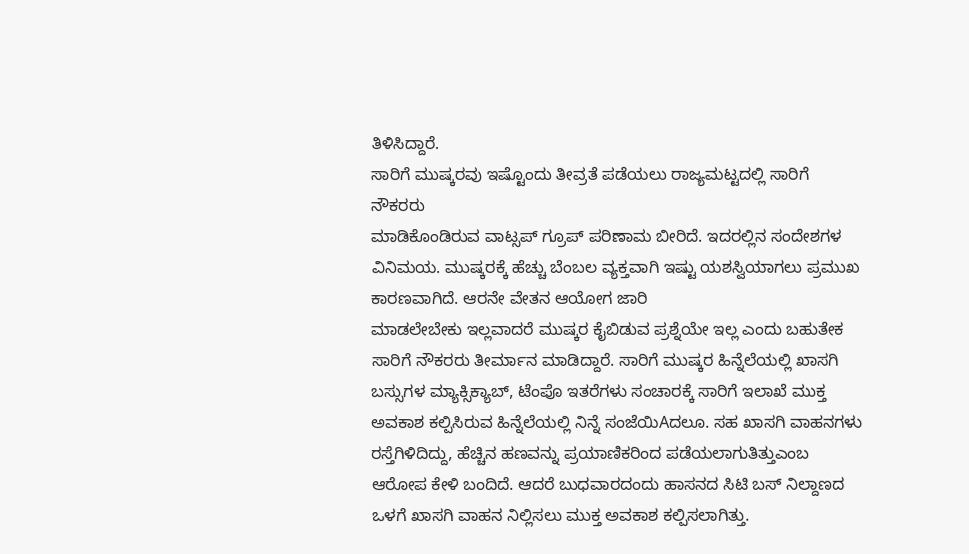ತಿಳಿಸಿದ್ದಾರೆ.
ಸಾರಿಗೆ ಮುಷ್ಕರವು ಇಷ್ಟೊಂದು ತೀವ್ರತೆ ಪಡೆಯಲು ರಾಜ್ಯಮಟ್ಟದಲ್ಲಿ ಸಾರಿಗೆ ನೌಕರರು
ಮಾಡಿಕೊಂಡಿರುವ ವಾಟ್ಸಪ್ ಗ್ರೂಪ್ ಪರಿಣಾಮ ಬೀರಿದೆ. ಇದರಲ್ಲಿನ ಸಂದೇಶಗಳ ವಿನಿಮಯ. ಮುಷ್ಕರಕ್ಕೆ ಹೆಚ್ಚು ಬೆಂಬಲ ವ್ಯಕ್ತವಾಗಿ ಇಷ್ಟು ಯಶಸ್ವಿಯಾಗಲು ಪ್ರಮುಖ ಕಾರಣವಾಗಿದೆ. ಆರನೇ ವೇತನ ಆಯೋಗ ಜಾರಿ
ಮಾಡಲೇಬೇಕು ಇಲ್ಲವಾದರೆ ಮುಷ್ಕರ ಕೈಬಿಡುವ ಪ್ರಶ್ನೆಯೇ ಇಲ್ಲ ಎಂದು ಬಹುತೇಕ ಸಾರಿಗೆ ನೌಕರರು ತೀರ್ಮಾನ ಮಾಡಿದ್ದಾರೆ. ಸಾರಿಗೆ ಮುಷ್ಕರ ಹಿನ್ನೆಲೆಯಲ್ಲಿ ಖಾಸಗಿ ಬಸ್ಸುಗಳ ಮ್ಯಾಕ್ಸಿಕ್ಯಾಬ್, ಟೆಂಪೊ ಇತರೆಗಳು ಸಂಚಾರಕ್ಕೆ ಸಾರಿಗೆ ಇಲಾಖೆ ಮುಕ್ತ ಅವಕಾಶ ಕಲ್ಪಿಸಿರುವ ಹಿನ್ನೆಲೆಯಲ್ಲಿ ನಿನ್ನೆ ಸಂಜೆಯಿAದಲೂ. ಸಹ ಖಾಸಗಿ ವಾಹನಗಳು ರಸ್ತೆಗಿಳಿದಿದ್ದು, ಹೆಚ್ಚಿನ ಹಣವನ್ನು ಪ್ರಯಾಣಿಕರಿಂದ ಪಡೆಯಲಾಗುತಿತ್ತುಎಂಬ ಆರೋಪ ಕೇಳಿ ಬಂದಿದೆ. ಆದರೆ ಬುಧವಾರದಂದು ಹಾಸನದ ಸಿಟಿ ಬಸ್ ನಿಲ್ದಾಣದ ಒಳಗೆ ಖಾಸಗಿ ವಾಹನ ನಿಲ್ಲಿಸಲು ಮುಕ್ತ ಅವಕಾಶ ಕಲ್ಪಿಸಲಾಗಿತ್ತು.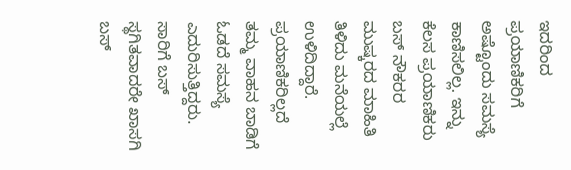ಇದರಿಂದ ಪ್ರಯಾಣಿಕರಿಗೆ ಅಷ್ಟೊಂದು ಸಮಸ್ಯೆ ಕಾಣಿಸಲಿಲ್ಲ. ಇನ್ನು ಕೆಲಸ ಪ್ರಯಾಣಿಕರು ಬಸ್ ನೌಕರರ ಮುಷ್ಕರದ ಮಾಹಿತಿ ತಿಳಿದು ಮನೆಯಲ್ಲೆ ಉಳಿದಿದ್ದಾರೆ. ಪ್ರಯಾಣಿಕರಿಲ್ಲದೆ ತಮ್ಮ ವಾಹನ ಬಾಡಿಗೆ ಓಡದೆ ಸಮಸ್ಯೆ ಎದುರಿಸುತ್ತಿದ್ದರು. ಸಾರಿಗೆ ಬಸ್ ಸ್ಥಗಿತವಾದರೇ ಖಾಸಗಿ ಬಸ್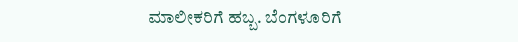ಮಾಲೀಕರಿಗೆ ಹಬ್ಬ. ಬೆಂಗಳೂರಿಗೆ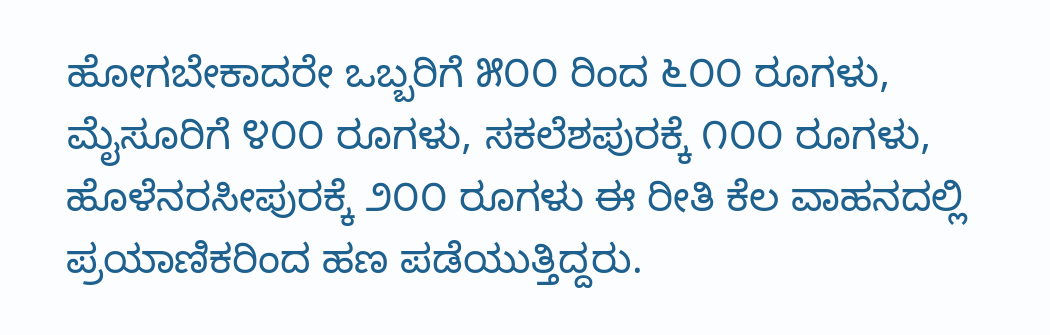ಹೋಗಬೇಕಾದರೇ ಒಬ್ಬರಿಗೆ ೫೦೦ ರಿಂದ ೬೦೦ ರೂಗಳು, ಮೈಸೂರಿಗೆ ೪೦೦ ರೂಗಳು, ಸಕಲೆಶಪುರಕ್ಕೆ ೧೦೦ ರೂಗಳು, ಹೊಳೆನರಸೀಪುರಕ್ಕೆ ೨೦೦ ರೂಗಳು ಈ ರೀತಿ ಕೆಲ ವಾಹನದಲ್ಲಿ ಪ್ರಯಾಣಿಕರಿಂದ ಹಣ ಪಡೆಯುತ್ತಿದ್ದರು.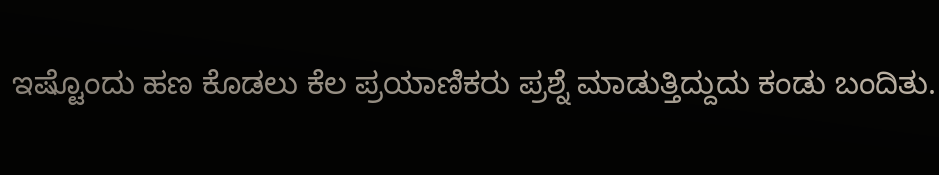ಇಷ್ಟೊಂದು ಹಣ ಕೊಡಲು ಕೆಲ ಪ್ರಯಾಣಿಕರು ಪ್ರಶ್ನೆ ಮಾಡುತ್ತಿದ್ದುದು ಕಂಡು ಬಂದಿತು.